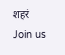शहरं
Join us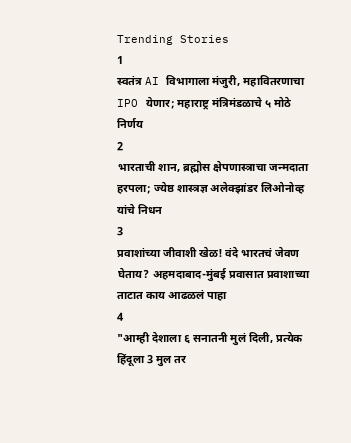Trending Stories
1
स्वतंत्र AI विभागाला मंजुरी, महावितरणाचा IPO येणार; महाराष्ट्र मंत्रिमंडळाचे ५ मोठे निर्णय
2
भारताची शान, ब्रह्मोस क्षेपणास्त्राचा जन्मदाता हरपला; ज्येष्ठ शास्त्रज्ञ अलेक्झांडर लिओनोव्ह यांचे निधन
3
प्रवाशांच्या जीवाशी खेळ! वंदे भारतचं जेवण घेताय? अहमदाबाद-मुंबई प्रवासात प्रवाशाच्या ताटात काय आढळलं पाहा
4
"आम्ही देशाला ६ सनातनी मुलं दिली, प्रत्येक हिंदूला 3 मुल तर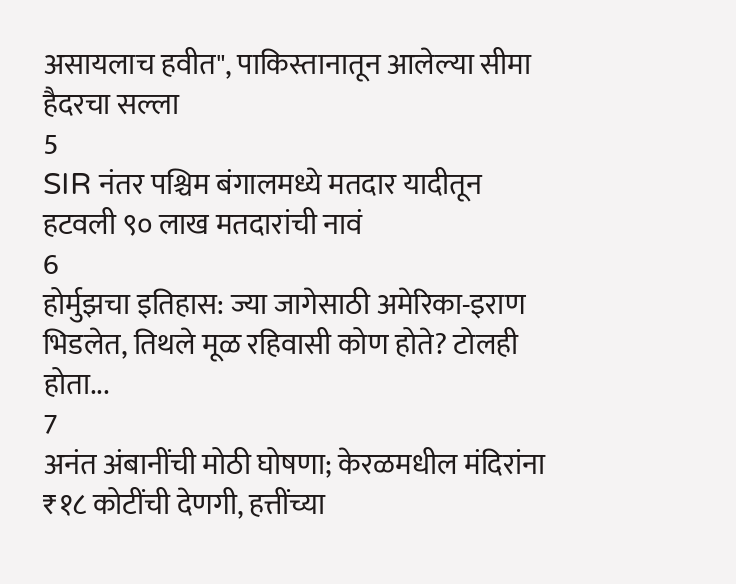असायलाच हवीत", पाकिस्तानातून आलेल्या सीमा हैदरचा सल्ला
5
SIR नंतर पश्चिम बंगालमध्ये मतदार यादीतून हटवली ९० लाख मतदारांची नावं
6
होर्मुझचा इतिहास: ज्या जागेसाठी अमेरिका-इराण भिडलेत, तिथले मूळ रहिवासी कोण होते? टोलही होता...
7
अनंत अंबानींची मोठी घोषणा; केरळमधील मंदिरांना ₹१८ कोटींची देणगी, हत्तींच्या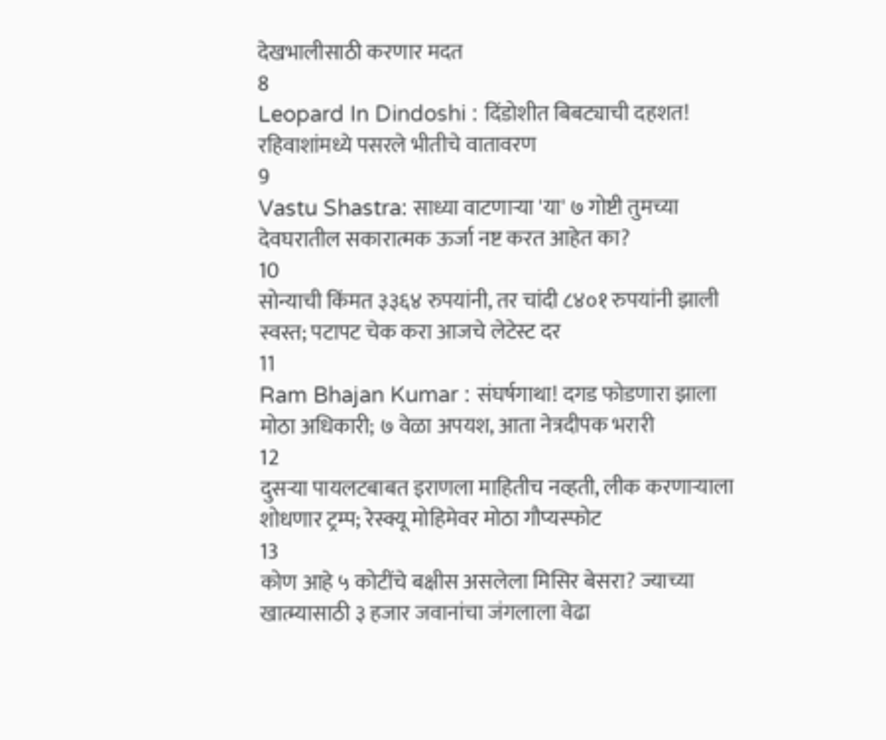देखभालीसाठी करणार मदत
8
Leopard In Dindoshi : दिंडोशीत बिबट्याची दहशत! रहिवाशांमध्ये पसरले भीतीचे वातावरण
9
Vastu Shastra: साध्या वाटणाऱ्या 'या' ७ गोष्टी तुमच्या देवघरातील सकारात्मक ऊर्जा नष्ट करत आहेत का?
10
सोन्याची किंमत ३३६४ रुपयांनी, तर चांदी ८४०१ रुपयांनी झाली स्वस्त; पटापट चेक करा आजचे लेटेस्ट दर
11
Ram Bhajan Kumar : संघर्षगाथा! दगड फोडणारा झाला मोठा अधिकारी; ७ वेळा अपयश, आता नेत्रदीपक भरारी
12
दुसऱ्या पायलटबाबत इराणला माहितीच नव्हती, लीक करणाऱ्याला शोधणार ट्रम्प; रेस्क्यू मोहिमेवर मोठा गौप्यस्फोट
13
कोण आहे ५ कोटींचे बक्षीस असलेला मिसिर बेसरा? ज्याच्या खात्म्यासाठी ३ हजार जवानांचा जंगलाला वेढा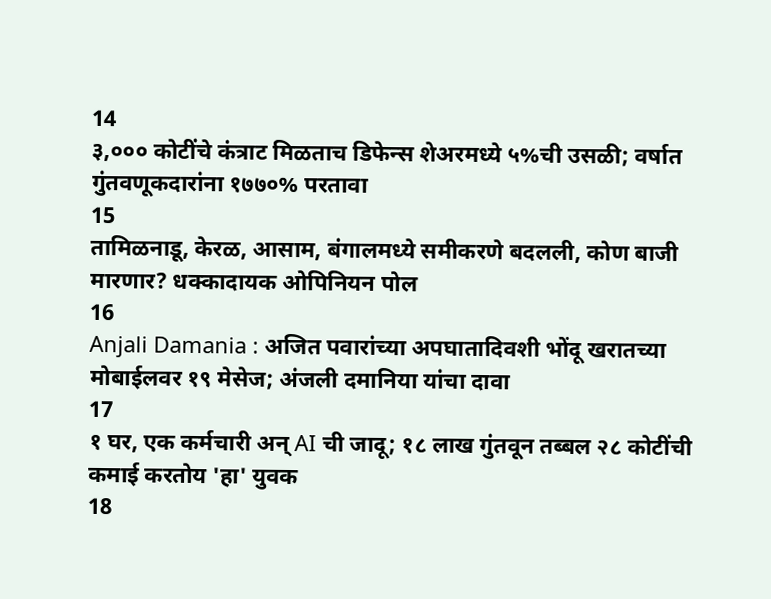14
३,००० कोटींचे कंत्राट मिळताच डिफेन्स शेअरमध्ये ५%ची उसळी; वर्षात गुंतवणूकदारांना १७७०% परतावा
15
तामिळनाडू, केरळ, आसाम, बंगालमध्ये समीकरणे बदलली, कोण बाजी मारणार? धक्कादायक ओपिनियन पोल
16
Anjali Damania : अजित पवारांच्या अपघातादिवशी भोंदू खरातच्या मोबाईलवर १९ मेसेज; अंजली दमानिया यांचा दावा
17
१ घर, एक कर्मचारी अन् AI ची जादू; १८ लाख गुंतवून तब्बल २८ कोटींची कमाई करतोय 'हा' युवक
18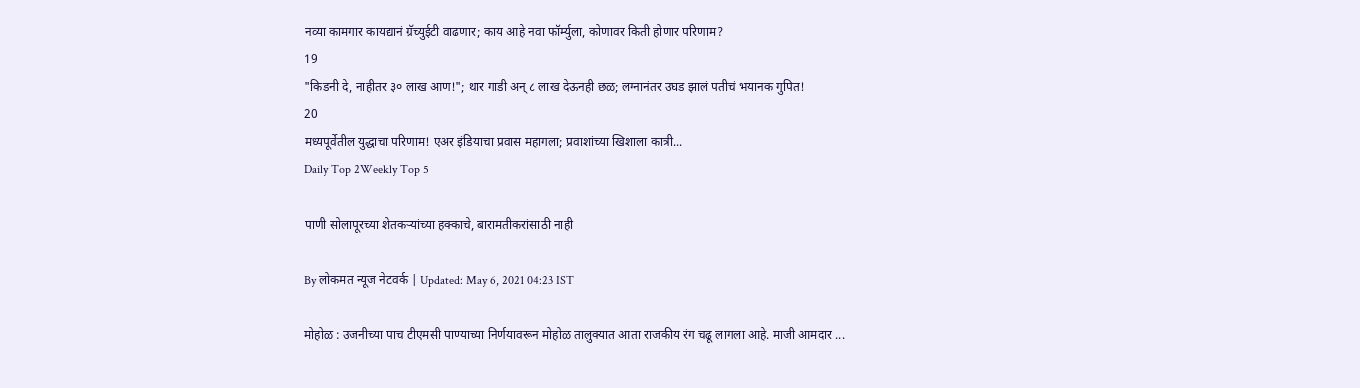नव्या कामगार कायद्यानं ग्रॅच्युईटी वाढणार; काय आहे नवा फॉर्म्युला, कोणावर किती होणार परिणाम?
19
"किडनी दे, नाहीतर ३० लाख आण!"; थार गाडी अन् ८ लाख देऊनही छळ; लग्नानंतर उघड झालं पतीचं भयानक गुपित!
20
मध्यपूर्वेतील युद्धाचा परिणाम! एअर इंडियाचा प्रवास महागला; प्रवाशांच्या खिशाला कात्री...
Daily Top 2Weekly Top 5

पाणी सोलापूरच्या शेतकऱ्यांच्या हक्काचे, बारामतीकरांसाठी नाही

By लोकमत न्यूज नेटवर्क | Updated: May 6, 2021 04:23 IST

मोहोळ : उजनीच्या पाच टीएमसी पाण्याच्या निर्णयावरून मोहोळ तालुक्यात आता राजकीय रंग चढू लागला आहे. माजी आमदार ...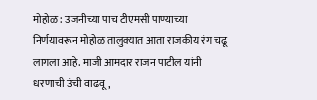मोहोळ : उजनीच्या पाच टीएमसी पाण्याच्या निर्णयावरून मोहोळ तालुक्यात आता राजकीय रंग चढू लागला आहे. माजी आमदार राजन पाटील यांनी धरणाची उंची वाढवू,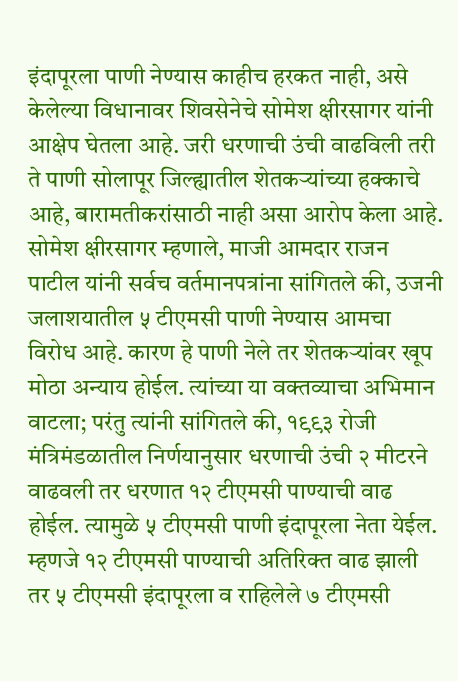इंदापूरला पाणी नेण्यास काहीच हरकत नाही, असे केलेल्या विधानावर शिवसेनेचे सोमेश क्षीरसागर यांनी आक्षेप घेतला आहे. जरी धरणाची उंची वाढविली तरी ते पाणी सोलापूर जिल्ह्यातील शेतकऱ्यांच्या हक्काचे आहे, बारामतीकरांसाठी नाही असा आरोप केला आहे. सोमेश क्षीरसागर म्हणाले, माजी आमदार राजन पाटील यांनी सर्वच वर्तमानपत्रांना सांगितले की, उजनी जलाशयातील ५ टीएमसी पाणी नेण्यास आमचा विरोध आहे. कारण हे पाणी नेले तर शेतकऱ्यांवर खूप मोठा अन्याय होईल. त्यांच्या या वक्तव्याचा अभिमान वाटला; परंतु त्यांनी सांगितले की, १९९३ रोजी मंत्रिमंडळातील निर्णयानुसार धरणाची उंची २ मीटरने वाढवली तर धरणात १२ टीएमसी पाण्याची वाढ होईल. त्यामुळे ५ टीएमसी पाणी इंदापूरला नेता येईल. म्हणजे १२ टीएमसी पाण्याची अतिरिक्त वाढ झाली तर ५ टीएमसी इंदापूरला व राहिलेले ७ टीएमसी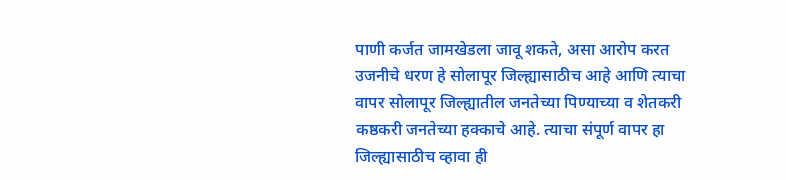पाणी कर्जत जामखेडला जावू शकते, असा आरोप करत उजनीचे धरण हे सोलापूर जिल्ह्यासाठीच आहे आणि त्याचा वापर सोलापूर जिल्ह्यातील जनतेच्या पिण्याच्या व शेतकरी कष्ठकरी जनतेच्या हक्काचे आहे. त्याचा संपूर्ण वापर हा जिल्ह्यासाठीच व्हावा ही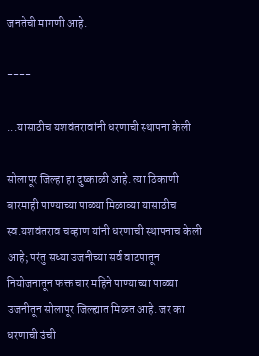जनतेची मागणी आहे.

----

...यासाठीच यशवंतरावांनी धरणाची स्थापना केली

सोलापूर जिल्हा हा दुष्काळी आहे. त्या ठिकाणी बारमाही पाण्याच्या पाळ्या मिळाव्या यासाठीच स्व.यशवंतराव चव्हाण यांनी धरणाची स्थापनाच केली आहे; परंतु सध्या उजनीच्या सर्व वाटपातून नियोजनातून फक्त चार महिने पाण्याच्या पाळ्या उजनीतून सोलापूर जिल्ह्यात मिळत आहे. जर का धरणाची उंची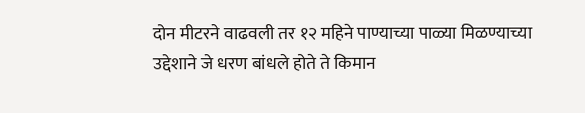दोन मीटरने वाढवली तर १२ महिने पाण्याच्या पाळ्या मिळण्याच्या उद्देशाने जे धरण बांधले होते ते किमान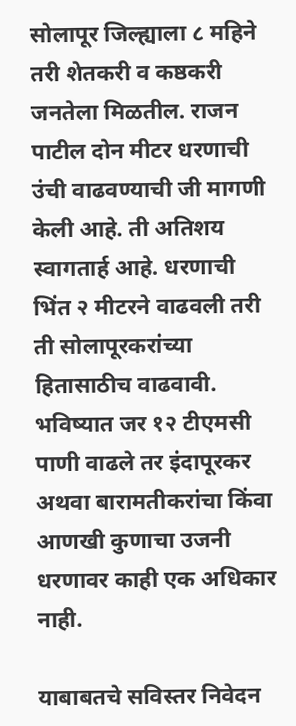सोलापूर जिल्ह्याला ८ महिने तरी शेतकरी व कष्ठकरी जनतेला मिळतील. राजन पाटील दोन मीटर धरणाची उंची वाढवण्याची जी मागणी केली आहे. ती अतिशय स्वागतार्ह आहे. धरणाची भिंत २ मीटरने वाढवली तरी ती सोलापूरकरांच्या हितासाठीच वाढवावी. भविष्यात जर १२ टीएमसी पाणी वाढले तर इंदापूरकर अथवा बारामतीकरांचा किंवा आणखी कुणाचा उजनी धरणावर काही एक अधिकार नाही.

याबाबतचे सविस्तर निवेदन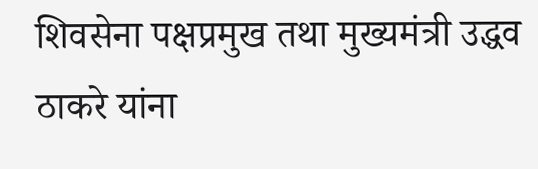शिवसेना पक्षप्रमुख तथा मुख्यमंत्री उद्धव ठाकरे यांना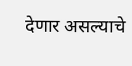देणार असल्याचे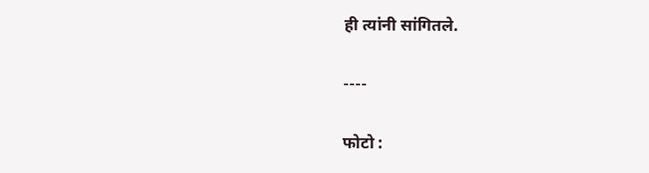ही त्यांनी सांगितले.

----

फोटो :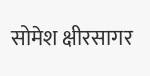सोमेश क्षीरसागर